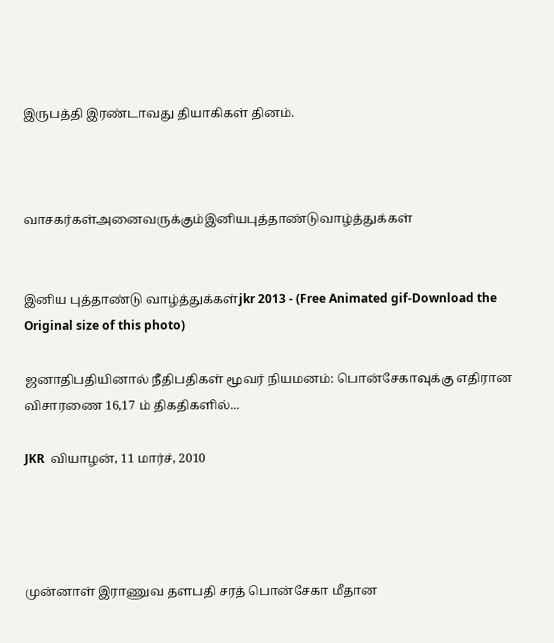இருபத்தி இரண்டாவது தியாகிகள் தினம்.



வாசகர்கள்அனைவருக்கும்இனியபுத்தாண்டுவாழ்த்துக்கள்


இனிய புத்தாண்டு வாழ்த்துக்கள்jkr 2013 - (Free Animated gif-Download the Original size of this photo)

ஜனாதிபதியினால் நீதிபதிகள் மூவர் நியமனம்: பொன்சேகாவுக்கு எதிரான விசாரணை 16,17 ம் திகதிகளில்...

JKR  வியாழன், 11 மார்ச், 2010




முன்னாள் இராணுவ தளபதி சரத் பொன்சேகா மீதான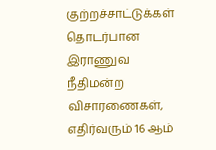குற்றச்சாட்டுக்கள் தொடர்பான இராணுவ நீதிமன்ற விசாரணைகள், எதிர்வரும் 16 ஆம்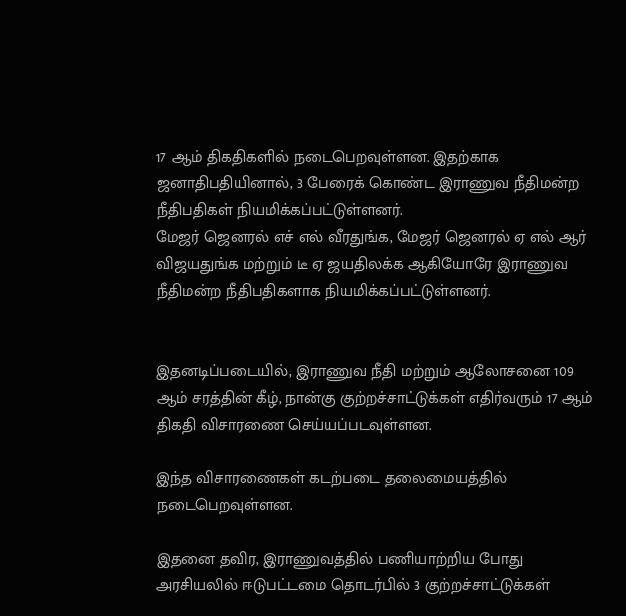17 ஆம் திகதிகளில் நடைபெறவுள்ளன. இதற்காக ஜனாதிபதியினால், 3 பேரைக் கொண்ட இராணுவ நீதிமன்ற நீதிபதிகள் நியமிக்கப்பட்டுள்ளனர்.
மேஜர் ஜெனரல் எச் எல் வீரதுங்க, மேஜர் ஜெனரல் ஏ எல் ஆர் விஜயதுங்க மற்றும் டீ ஏ ஜயதிலக்க ஆகியோரே இராணுவ நீதிமன்ற நீதிபதிகளாக நியமிக்கப்பட்டுள்ளனர்.


இதனடிப்படையில், இராணுவ நீதி மற்றும் ஆலோசனை 109 ஆம் சரத்தின் கீழ், நான்கு குற்றச்சாட்டுக்கள் எதிர்வரும் 17 ஆம் திகதி விசாரணை செய்யப்படவுள்ளன.

இந்த விசாரணைகள் கடற்படை தலைமையத்தில் நடைபெறவுள்ளன.

இதனை தவிர, இராணுவத்தில் பணியாற்றிய போது அரசியலில் ஈடுபட்டமை தொடர்பில் 3 குற்றச்சாட்டுக்கள்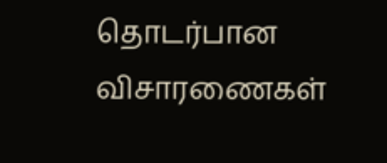தொடர்பான விசாரணைகள்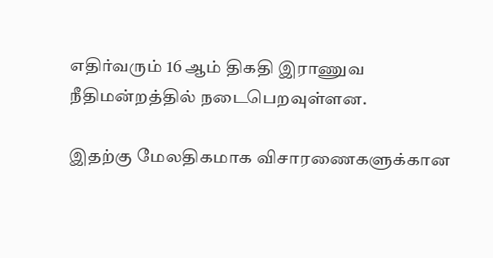எதிர்வரும் 16 ஆம் திகதி இராணுவ நீதிமன்றத்தில் நடைபெறவுள்ளன.

இதற்கு மேலதிகமாக விசாரணைகளுக்கான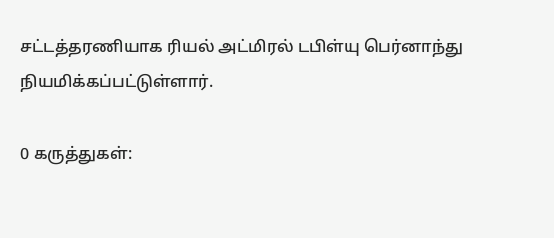சட்டத்தரணியாக ரியல் அட்மிரல் டபிள்யு பெர்னாந்து நியமிக்கப்பட்டுள்ளார்.

0 கருத்துகள்: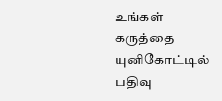உங்கள் கருத்தை யுனிகோட்டில் பதிவு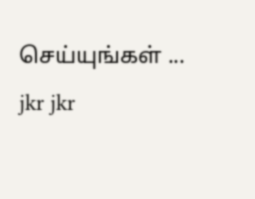செய்யுங்கள் ...
jkr jkr